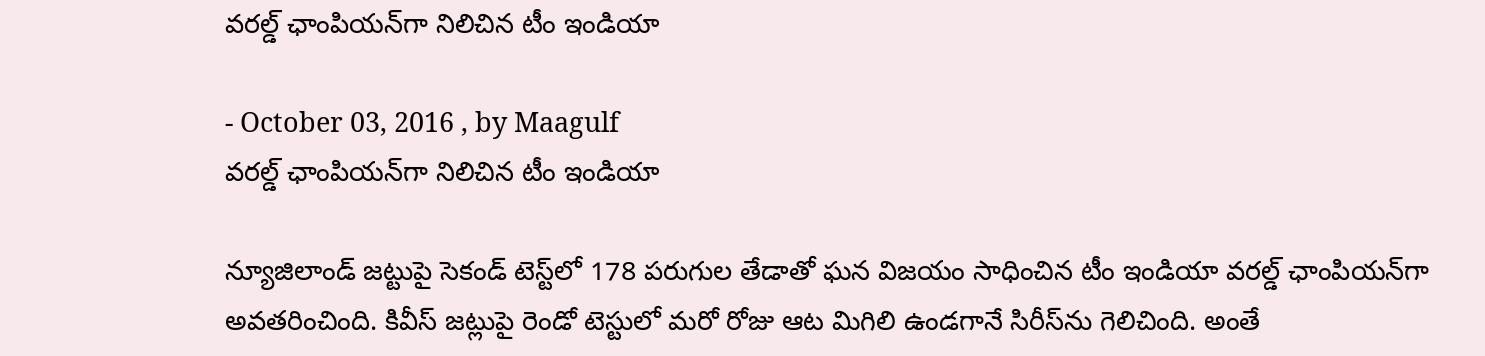వరల్డ్ ఛాంపియన్‌గా నిలిచిన టీం ఇండియా

- October 03, 2016 , by Maagulf
వరల్డ్ ఛాంపియన్‌గా నిలిచిన టీం ఇండియా

న్యూజిలాండ్ జట్టుపై సెకండ్ టెస్ట్‌లో 178 పరుగుల తేడాతో ఘన విజయం సాధించిన టీం ఇండియా వరల్డ్ ఛాంపియన్‌గా అవతరించింది. కివీస్ జట్లుపై రెండో టెస్టులో మరో రోజు ఆట మిగిలి ఉండగానే సిరీస్‌ను గెలిచింది. అంతే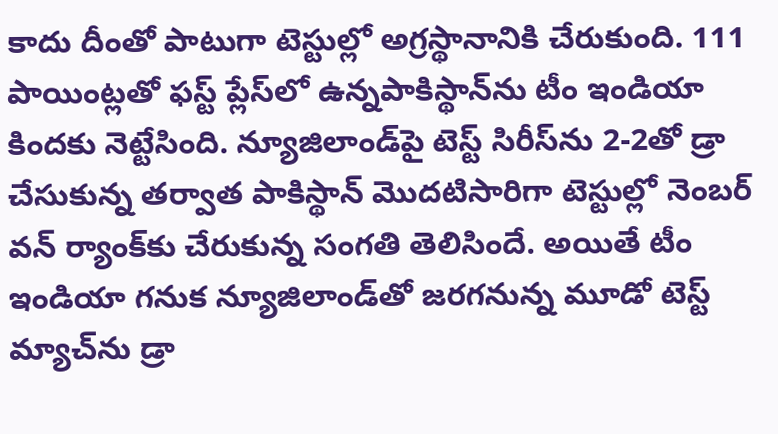కాదు దీంతో పాటుగా టెస్టుల్లో అగ్రస్థానానికి చేరుకుంది. 111 పాయింట్లతో ఫస్ట్ ప్లేస్‌లో ఉన్నపాకిస్థాన్‌ను టీం ఇండియా కిందకు నెట్టేసింది. న్యూజిలాండ్‌పై టెస్ట్ సిరీస్‌ను 2-2తో డ్రా చేసుకున్న తర్వాత పాకిస్థాన్ మొదటిసారిగా టెస్టుల్లో నెంబర్ వన్ ర్యాంక్‌కు చేరుకున్న సంగతి తెలిసిందే. అయితే టీం ఇండియా గనుక న్యూజిలాండ్‌తో జరగనున్న మూడో టెస్ట్ మ్యాచ్‌ను డ్రా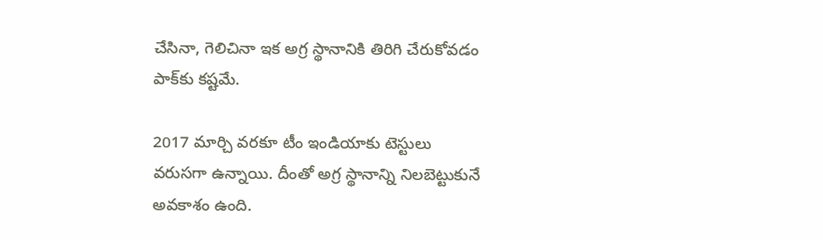చేసినా, గెలిచినా ఇక అగ్ర స్థానానికి తిరిగి చేరుకోవడం పాక్‌కు కష్టమే.

2017 మార్చి వరకూ టీం ఇండియాకు టెస్టులు వరుసగా ఉన్నాయి. దీంతో అగ్ర స్థానాన్ని నిలబెట్టుకునే అవకాశం ఉంది.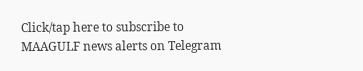Click/tap here to subscribe to MAAGULF news alerts on Telegram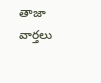తాజా వార్తలు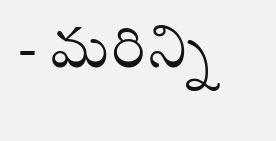- మరిన్ని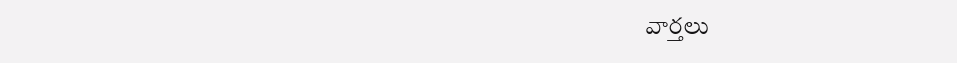వార్తలు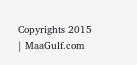Copyrights 2015 | MaaGulf.com